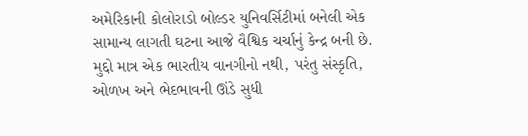અમેરિકાની કોલોરાડો બોલ્ડર યુનિવર્સિટીમાં બનેલી એક સામાન્ય લાગતી ઘટના આજે વૈશ્વિક ચર્ચાનું કેન્દ્ર બની છે. મુદ્દો માત્ર એક ભારતીય વાનગીનો નથી, પરંતુ સંસ્કૃતિ, ઓળખ અને ભેદભાવની ઊંડે સુધી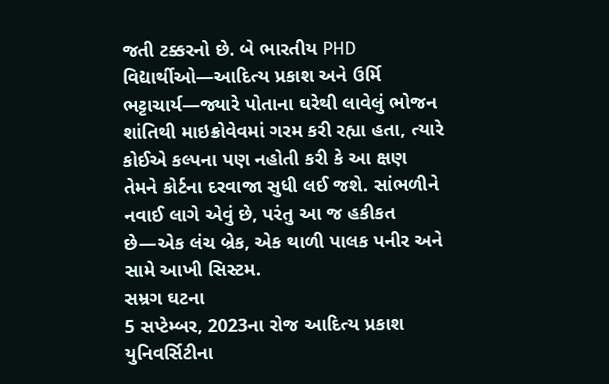જતી ટક્કરનો છે. બે ભારતીય PHD વિદ્યાર્થીઓ—આદિત્ય પ્રકાશ અને ઉર્મિ ભટ્ટાચાર્ય—જ્યારે પોતાના ઘરેથી લાવેલું ભોજન શાંતિથી માઇક્રોવેવમાં ગરમ કરી રહ્યા હતા, ત્યારે કોઈએ કલ્પના પણ નહોતી કરી કે આ ક્ષણ તેમને કોર્ટના દરવાજા સુધી લઈ જશે. સાંભળીને નવાઈ લાગે એવું છે, પરંતુ આ જ હકીકત છે—એક લંચ બ્રેક, એક થાળી પાલક પનીર અને સામે આખી સિસ્ટમ.
સમ્રગ ઘટના
5 સપ્ટેમ્બર, 2023ના રોજ આદિત્ય પ્રકાશ યુનિવર્સિટીના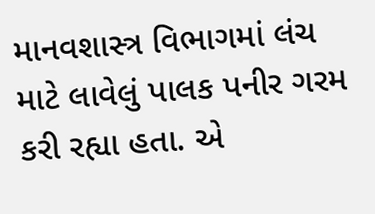માનવશાસ્ત્ર વિભાગમાં લંચ માટે લાવેલું પાલક પનીર ગરમ કરી રહ્યા હતા. એ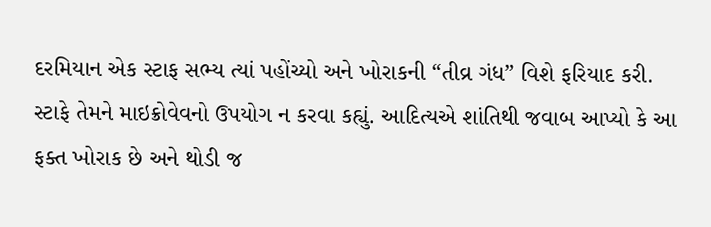દરમિયાન એક સ્ટાફ સભ્ય ત્યાં પહોંચ્યો અને ખોરાકની “તીવ્ર ગંધ” વિશે ફરિયાદ કરી. સ્ટાફે તેમને માઇક્રોવેવનો ઉપયોગ ન કરવા કહ્યું. આદિત્યએ શાંતિથી જવાબ આપ્યો કે આ ફક્ત ખોરાક છે અને થોડી જ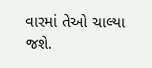વારમાં તેઓ ચાલ્યા જશે.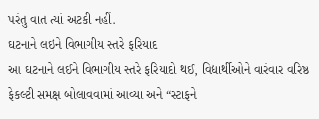પરંતુ વાત ત્યાં અટકી નહીં.
ઘટનાને લઇને વિભાગીય સ્તરે ફરિયાદ
આ ઘટનાને લઈને વિભાગીય સ્તરે ફરિયાદો થઈ, વિદ્યાર્થીઓને વારંવાર વરિષ્ઠ ફેકલ્ટી સમક્ષ બોલાવવામાં આવ્યા અને “સ્ટાફને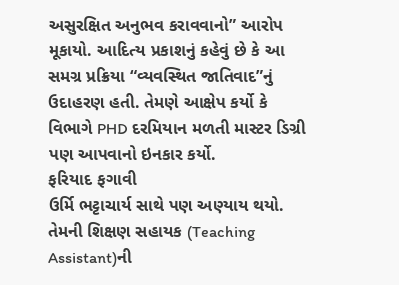અસુરક્ષિત અનુભવ કરાવવાનો” આરોપ મૂકાયો. આદિત્ય પ્રકાશનું કહેવું છે કે આ સમગ્ર પ્રક્રિયા “વ્યવસ્થિત જાતિવાદ”નું ઉદાહરણ હતી. તેમણે આક્ષેપ કર્યો કે વિભાગે PHD દરમિયાન મળતી માસ્ટર ડિગ્રી પણ આપવાનો ઇનકાર કર્યો.
ફરિયાદ ફગાવી
ઉર્મિ ભટ્ટાચાર્ય સાથે પણ અણ્યાય થયો. તેમની શિક્ષણ સહાયક (Teaching Assistant)ની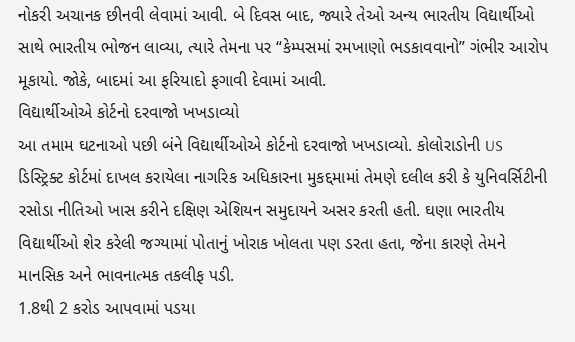નોકરી અચાનક છીનવી લેવામાં આવી. બે દિવસ બાદ, જ્યારે તેઓ અન્ય ભારતીય વિદ્યાર્થીઓ સાથે ભારતીય ભોજન લાવ્યા, ત્યારે તેમના પર “કેમ્પસમાં રમખાણો ભડકાવવાનો” ગંભીર આરોપ મૂકાયો. જોકે, બાદમાં આ ફરિયાદો ફગાવી દેવામાં આવી.
વિદ્યાર્થીઓએ કોર્ટનો દરવાજો ખખડાવ્યો
આ તમામ ઘટનાઓ પછી બંને વિદ્યાર્થીઓએ કોર્ટનો દરવાજો ખખડાવ્યો. કોલોરાડોની US ડિસ્ટ્રિક્ટ કોર્ટમાં દાખલ કરાયેલા નાગરિક અધિકારના મુકદ્દમામાં તેમણે દલીલ કરી કે યુનિવર્સિટીની રસોડા નીતિઓ ખાસ કરીને દક્ષિણ એશિયન સમુદાયને અસર કરતી હતી. ઘણા ભારતીય વિદ્યાર્થીઓ શેર કરેલી જગ્યામાં પોતાનું ખોરાક ખોલતા પણ ડરતા હતા, જેના કારણે તેમને માનસિક અને ભાવનાત્મક તકલીફ પડી.
1.8થી 2 કરોડ આપવામાં પડયા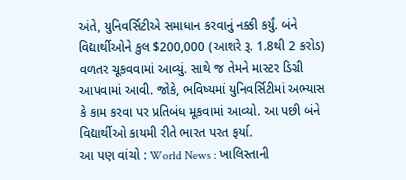અંતે, યુનિવર્સિટીએ સમાધાન કરવાનું નક્કી કર્યું. બંને વિદ્યાર્થીઓને કુલ $200,000 (આશરે રૂ. 1.8થી 2 કરોડ) વળતર ચૂકવવામાં આવ્યું. સાથે જ તેમને માસ્ટર ડિગ્રી આપવામાં આવી. જોકે, ભવિષ્યમાં યુનિવર્સિટીમાં અભ્યાસ કે કામ કરવા પર પ્રતિબંધ મૂકવામાં આવ્યો. આ પછી બંને વિદ્યાર્થીઓ કાયમી રીતે ભારત પરત ફર્યા.
આ પણ વાંચો : World News : ખાલિસ્તાની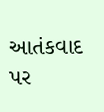આતંકવાદ પર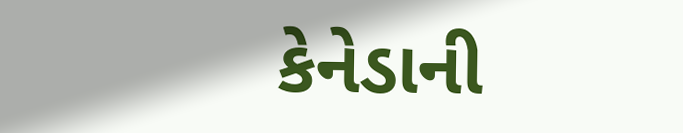કેનેડાની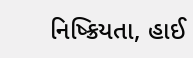નિષ્ક્રિયતા, હાઈ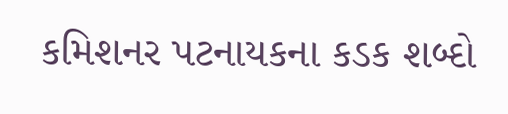કમિશનર પટનાયકના કડક શબ્દો